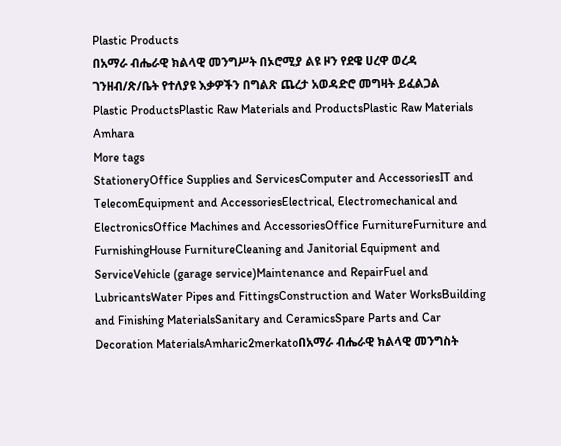Plastic Products
በአማራ ብሔራዊ ክልላዊ መንግሥት በኦሮሚያ ልዩ ዞን የደዌ ሀረዋ ወረዳ ገንዘብ/ጽ/ቤት የተለያዩ እቃዎችን በግልጽ ጨረታ አወዳድሮ መግዛት ይፈልጋል
Plastic ProductsPlastic Raw Materials and ProductsPlastic Raw Materials
Amhara
More tags
StationeryOffice Supplies and ServicesComputer and AccessoriesIT and TelecomEquipment and AccessoriesElectrical, Electromechanical and ElectronicsOffice Machines and AccessoriesOffice FurnitureFurniture and FurnishingHouse FurnitureCleaning and Janitorial Equipment and ServiceVehicle (garage service)Maintenance and RepairFuel and LubricantsWater Pipes and FittingsConstruction and Water WorksBuilding and Finishing MaterialsSanitary and CeramicsSpare Parts and Car Decoration MaterialsAmharic2merkatoበአማራ ብሔራዊ ክልላዊ መንግስት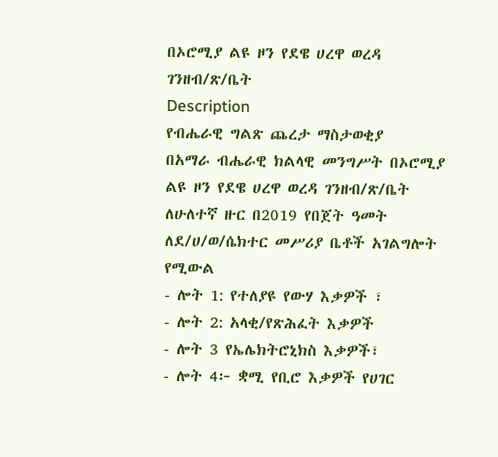በኦሮሚያ ልዩ ዞን የደዌ ሀረዋ ወረዳ ገንዘብ/ጽ/ቤት
Description
የብሔራዊ ግልጽ ጨረታ ማስታወቂያ
በአማራ ብሔራዊ ክልላዊ መንግሥት በኦሮሚያ ልዩ ዞን የደዌ ሀረዋ ወረዳ ገንዘብ/ጽ/ቤት ለሁለተኛ ዙር በ2019 የበጀት ዓመት ለደ/ሀ/ወ/ሴክተር መሥሪያ ቤቶች አገልግሎት የሚውል
- ሎት 1: የተለያዩ የውሃ እቃዎች ፣
- ሎት 2: አላቂ/የጽሕፈት እቃዎች
- ሎት 3 የኤሌክትሮኒክስ እቃዎች፣
- ሎት 4፦ ቋሚ የቢሮ እቃዎች የሀገር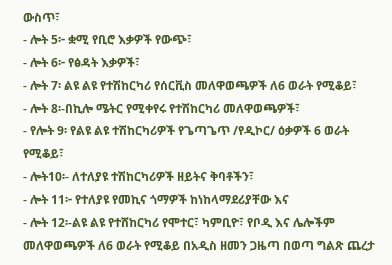ውስጥ፣
- ሎት 5፦ ቋሚ የቢሮ እቃዎች የውጭ፣
- ሎት 6፦ የፅዳት እቃዎች፣
- ሎት 7፡ ልዩ ልዩ የተሽከርካሪ የሰርቪስ መለዋወጫዎች ለ6 ወራት የሚቆይ፣
- ሎት 8፡-በኪሎ ሜትር የሚቀየሩ የተሽከርካሪ መለዋወጫዎች፣
- የሎት 9፡ የልዩ ልዩ ተሽከርካሪዎች የጌጣጌጥ /የዲኮር/ ዕቃዎች 6 ወራት የሚቆይ፣
- ሎት10፡- ለተለያዩ ተሽከርካሪዎች ዘይትና ቅባቶችን፣
- ሎት 11፦ የተለያዩ የመኪና ጎማዎች ከነከላማደሪያቸው እና
- ሎት 12፡-ልዩ ልዩ የተሸከርካሪ የሞተር፣ ካምቢዮ፣ የቦዲ እና ሌሎችም መለዋወጫዎች ለ6 ወራት የሚቆይ በአዲስ ዘመን ጋዜጣ በወጣ ግልጽ ጨረታ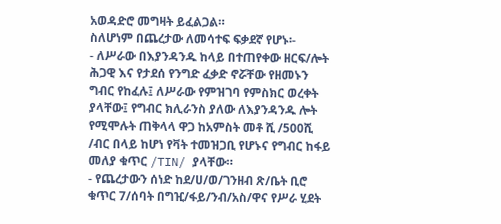አወዳድሮ መግዛት ይፈልጋል።
ስለሆነም በጨረታው ለመሳተፍ ፍቃደኛ የሆኑ፡-
- ለሥራው በእያንዳንዱ ከላይ በተጠየቀው ዘርፍ/ሎት ሕጋዊ እና የታደሰ የንግድ ፈቃድ ኖሯቸው የዘመኑን ግብር የከፈሉ፤ ለሥራው የምዝገባ የምስክር ወረቀት ያላቸው፤ የግብር ክሊራንስ ያለው ለእያንዳንዱ ሎት የሚሞሉት ጠቅላላ ዋጋ ከአምስት መቶ ሺ /500ሺ /ብር በላይ ከሆነ የቫት ተመዝጋቢ የሆኑና የግብር ከፋይ መለያ ቁጥር /TIN/ ያላቸው።
- የጨረታውን ሰነድ ከደ/ሀ/ወ/ገንዘብ ጽ/ቤት ቢሮ ቁጥር 7/ሰባት በግዢ/ፋይ/ንብ/አስ/ዋና የሥራ ሂደት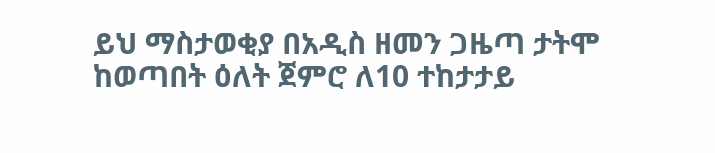ይህ ማስታወቂያ በአዲስ ዘመን ጋዜጣ ታትሞ ከወጣበት ዕለት ጀምሮ ለ10 ተከታታይ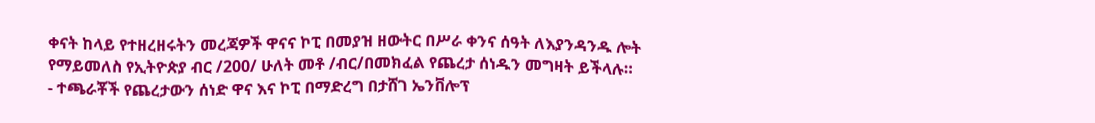ቀናት ከላይ የተዘረዘሩትን መረጃዎች ዋናና ኮፒ በመያዝ ዘውትር በሥራ ቀንና ሰዓት ለእያንዳንዱ ሎት የማይመለስ የኢትዮጵያ ብር /200/ ሁለት መቶ /ብር/በመክፈል የጨረታ ሰነዱን መግዛት ይችላሉ።
- ተጫራቾች የጨረታውን ሰነድ ዋና እና ኮፒ በማድረግ በታሸገ ኤንቨሎፕ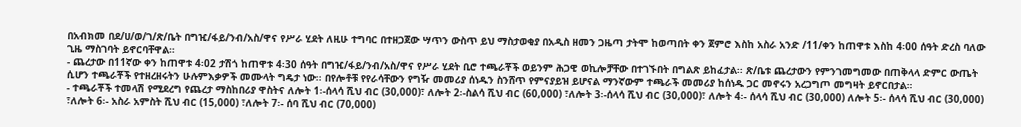በአብክመ በደ/ሀ/ወ/ገ/ጽ/ቤት በግዢ/ፋይ/ንብ/አስ/ዋና የሥራ ሂደት ለዚሁ ተግባር በተዘጋጀው ሣጥን ውስጥ ይህ ማስታወቂያ በአዲስ ዘመን ጋዜጣ ታትሞ ከወጣበት ቀን ጀምሮ እስከ አስራ አንድ /11/ቀን ከጠዋቱ እስከ 4፡00 ሰዓት ድረስ ባለው ጊዜ ማስገባት ይኖርባቸዋል።
- ጨረታው በ11ኛው ቀን ከጠዋቱ 4፡02 ታሽጎ ከጠዋቱ 4፡30 ሰዓት በግዢ/ፋይ/ንብ/አስ/ዋና የሥራ ሂደት ቢሮ ተጫራቾች ወይንም ሕጋዊ ወኪሎቻቸው በተገኙበት በግልጽ ይከፈታል፡፡ ጽ/ቤቱ ጨረታውን የምንገመግመው በጠቅላላ ድምር ውጤት ሲሆን ተጫራቾች የተዘረዘሩትን ሁሉምእቃዎች መሙላት ግዴታ ነው፡፡ በየሎቶቹ የየራሳቸውን የግዥ መመሪያ ሰነዱን ስንሸጥ የምናያይዝ ይሆናል ማንኛውም ተጫራች መመሪያ ከሰነዱ ጋር መኖሩን አረጋግጦ መግዛት ይኖርበታል።
- ተጫራቾች ተመላሽ የሚደረግ የጨረታ ማስከበሪያ ዋስትና ለሎት 1፡-ሰላሳ ሺህ ብር (30,000)፣ ለሎት 2፡-ስልሳ ሺህ ብር (60,000) ፣ለሎት 3፡-ሰላሳ ሺህ ብር (30,000)፣ ለሎት 4፡- ሰላሳ ሺህ ብር (30,000) ለሎት 5፡- ሰላሳ ሺህ ብር (30,000) ፣ለሎት 6፡- አስራ አምስት ሺህ ብር (15,000) ፣ለሎት 7፡- ሰባ ሺህ ብር (70,000)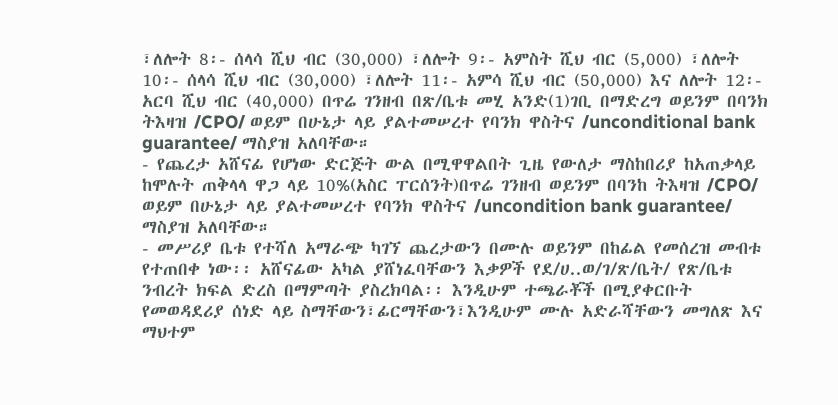፣ለሎት 8፡- ሰላሳ ሺህ ብር (30,000) ፣ለሎት 9፡- አምስት ሺህ ብር (5,000) ፣ለሎት 10፡- ሰላሳ ሺህ ብር (30,000) ፣ለሎት 11፡- አምሳ ሺህ ብር (50,000) እና ለሎት 12፡- አርባ ሺህ ብር (40,000) በጥሬ ገንዘብ በጽ/ቤቱ መሂ አንድ(1)ገቢ በማድረግ ወይንም በባንክ ትእዛዝ /CPO/ ወይም በሁኔታ ላይ ያልተመሠረተ የባንክ ዋስትና /unconditional bank guarantee/ ማስያዝ አለባቸው።
- የጨረታ አሸናፊ የሆነው ድርጅት ውል በሚዋዋልበት ጊዜ የውለታ ማስከበሪያ ከአጠቃላይ ከሞሉት ጠቅላላ ዋጋ ላይ 10%(አስር ፐርሰንት)በጥሬ ገንዘብ ወይንም በባንከ ትእዛዝ /CPO/ ወይም በሁኔታ ላይ ያልተመሠረተ የባንክ ዋስትና /uncondition bank guarantee/ ማስያዝ አለባቸው።
- መሥሪያ ቤቱ የተሻለ አማራጭ ካገኘ ጨረታውን በሙሉ ወይንም በከፊል የመሰረዝ መብቱ የተጠበቀ ነው፡፡ አሸናፊው አካል ያሸነፈባቸውን እቃዎች የደ/ሀ..ወ/ገ/ጽ/ቤት/ የጽ/ቤቱ ንብረት ክፍል ድረስ በማምጣት ያስረክባል፡፡ እንዲሁም ተጫራቾች በሚያቀርቡት የመወዳደሪያ ሰነድ ላይ ስማቸውን፣ፊርማቸውን፣እንዲሁም ሙሉ አድራሻቸውን መግለጽ እና ማህተም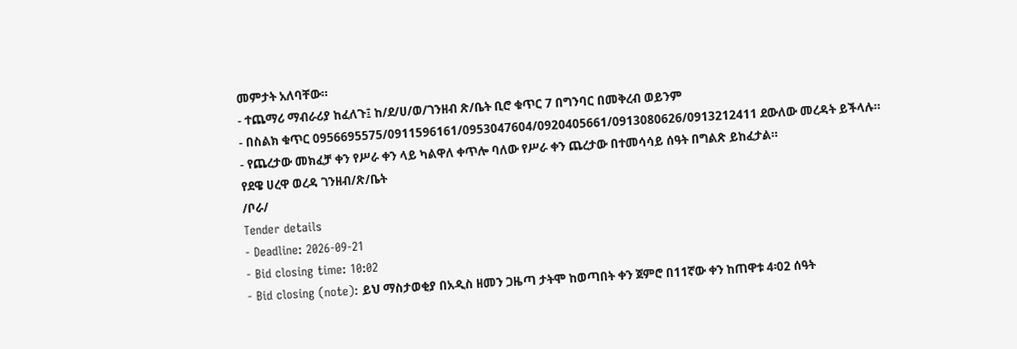መምታት አለባቸው።
- ተጨማሪ ማብራሪያ ከፈለጉ፤ ከ/ደ/ሀ/ወ/ገንዘብ ጽ/ቤት ቢሮ ቁጥር 7 በግንባር በመቅረብ ወይንም
- በስልክ ቁጥር 0956695575/0911596161/0953047604/0920405661/0913080626/0913212411 ደውለው መረዳት ይችላሉ።
- የጨረታው መክፈቻ ቀን የሥራ ቀን ላይ ካልዋለ ቀጥሎ ባለው የሥራ ቀን ጨረታው በተመሳሳይ ሰዓት በግልጽ ይከፈታል።
የደዌ ሀረዋ ወረዳ ገንዘብ/ጽ/ቤት
/ቦራ/
Tender details
- Deadline: 2026-09-21
- Bid closing time: 10:02
- Bid closing (note): ይህ ማስታወቂያ በአዲስ ዘመን ጋዜጣ ታትሞ ከወጣበት ቀን ጀምሮ በ11ኛው ቀን ከጠዋቱ 4፡02 ሰዓት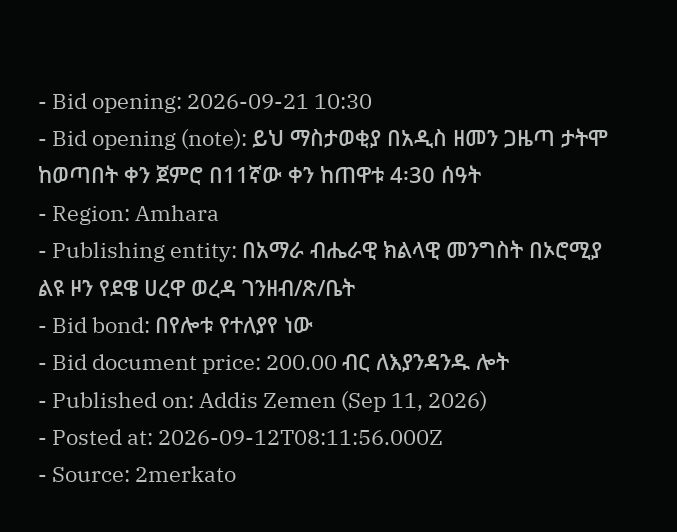- Bid opening: 2026-09-21 10:30
- Bid opening (note): ይህ ማስታወቂያ በአዲስ ዘመን ጋዜጣ ታትሞ ከወጣበት ቀን ጀምሮ በ11ኛው ቀን ከጠዋቱ 4፡30 ሰዓት
- Region: Amhara
- Publishing entity: በአማራ ብሔራዊ ክልላዊ መንግስት በኦሮሚያ ልዩ ዞን የደዌ ሀረዋ ወረዳ ገንዘብ/ጽ/ቤት
- Bid bond: በየሎቱ የተለያየ ነው
- Bid document price: 200.00 ብር ለእያንዳንዱ ሎት
- Published on: Addis Zemen (Sep 11, 2026)
- Posted at: 2026-09-12T08:11:56.000Z
- Source: 2merkato